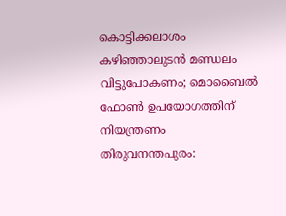കൊട്ടിക്കലാശം കഴിഞ്ഞാലുടൻ മണ്ഡലം വിട്ടുപോകണം; മൊബൈൽ ഫോൺ ഉപയോഗത്തിന് നിയന്ത്രണം
തിരുവനന്തപുരം: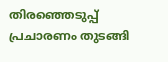തിരഞ്ഞെടുപ്പ് പ്രചാരണം തുടങ്ങി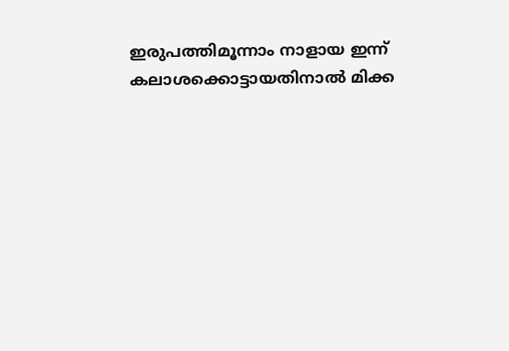ഇരുപത്തിമൂന്നാം നാളായ ഇന്ന് കലാശക്കൊട്ടായതിനാൽ മിക്ക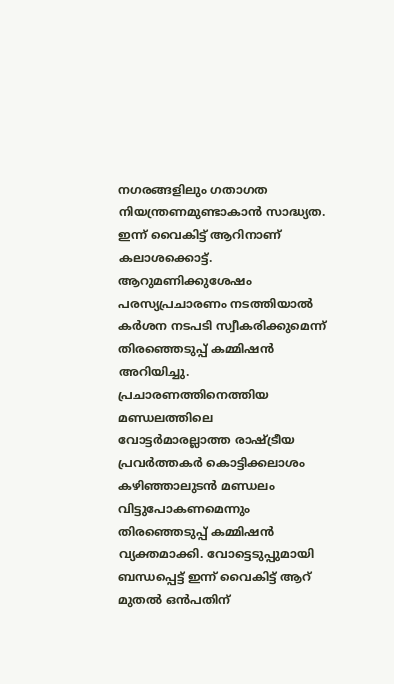നഗരങ്ങളിലും ഗതാഗത നിയന്ത്രണമുണ്ടാകാൻ സാദ്ധ്യത. ഇന്ന് വൈകിട്ട് ആറിനാണ് കലാശക്കൊട്ട്. ആറുമണിക്കുശേഷം പരസ്യപ്രചാരണം നടത്തിയാൽ കർശന നടപടി സ്വീകരിക്കുമെന്ന് തിരഞ്ഞെടുപ്പ് കമ്മിഷൻ അറിയിച്ചു.
പ്രചാരണത്തിനെത്തിയ മണ്ഡലത്തിലെ വോട്ടർമാരല്ലാത്ത രാഷ്ട്രീയ പ്രവർത്തകർ കൊട്ടിക്കലാശം കഴിഞ്ഞാലുടൻ മണ്ഡലം വിട്ടുപോകണമെന്നും തിരഞ്ഞെടുപ്പ് കമ്മിഷൻ വ്യക്തമാക്കി. വോട്ടെടുപ്പുമായി ബന്ധപ്പെട്ട് ഇന്ന് വൈകിട്ട് ആറ് മുതൽ ഒൻപതിന്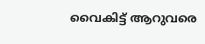വൈകിട്ട് ആറുവരെ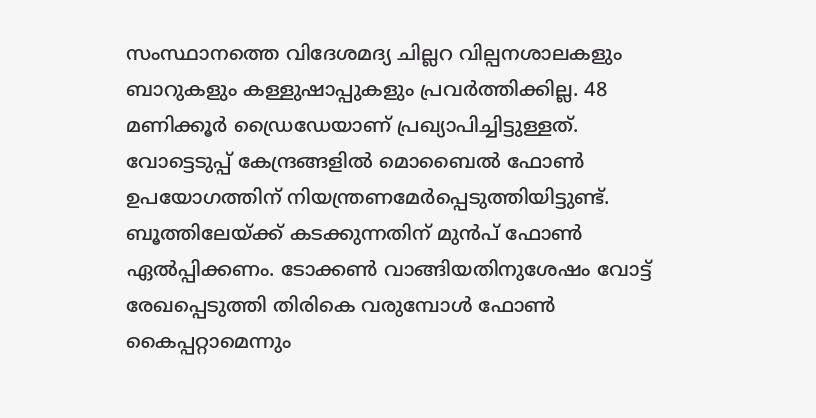സംസ്ഥാനത്തെ വിദേശമദ്യ ചില്ലറ വില്പനശാലകളും ബാറുകളും കള്ളുഷാപ്പുകളും പ്രവർത്തിക്കില്ല. 48 മണിക്കൂർ ഡ്രൈഡേയാണ് പ്രഖ്യാപിച്ചിട്ടുള്ളത്.
വോട്ടെടുപ്പ് കേന്ദ്രങ്ങളിൽ മൊബൈൽ ഫോൺ ഉപയോഗത്തിന് നിയന്ത്രണമേർപ്പെടുത്തിയിട്ടുണ്ട്. ബൂത്തിലേയ്ക്ക് കടക്കുന്നതിന് മുൻപ് ഫോൺ ഏൽപ്പിക്കണം. ടോക്കൺ വാങ്ങിയതിനുശേഷം വോട്ട് രേഖപ്പെടുത്തി തിരികെ വരുമ്പോൾ ഫോൺ കൈപ്പറ്റാമെന്നും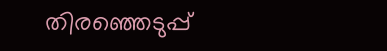തിരഞ്ഞെടുപ്പ്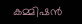കമ്മിഷൻ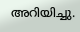അറിയിച്ചു.